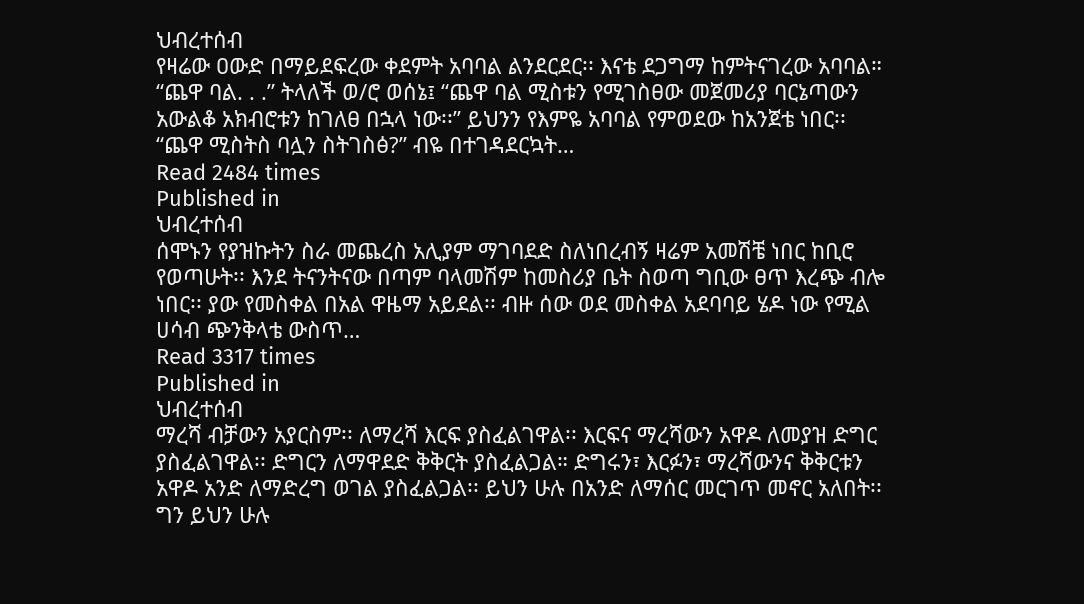ህብረተሰብ
የዛሬው ዐውድ በማይደፍረው ቀደምት አባባል ልንደርደር፡፡ እናቴ ደጋግማ ከምትናገረው አባባል። “ጨዋ ባል. . .” ትላለች ወ/ሮ ወሰኔ፤ “ጨዋ ባል ሚስቱን የሚገስፀው መጀመሪያ ባርኔጣውን አውልቆ አክብሮቱን ከገለፀ በኋላ ነው፡፡” ይህንን የእምዬ አባባል የምወደው ከአንጀቴ ነበር፡፡ “ጨዋ ሚስትስ ባሏን ስትገስፅ?” ብዬ በተገዳደርኳት…
Read 2484 times
Published in
ህብረተሰብ
ሰሞኑን የያዝኩትን ስራ መጨረስ አሊያም ማገባደድ ስለነበረብኝ ዛሬም አመሽቼ ነበር ከቢሮ የወጣሁት፡፡ እንደ ትናንትናው በጣም ባላመሽም ከመስሪያ ቤት ስወጣ ግቢው ፀጥ እረጭ ብሎ ነበር፡፡ ያው የመስቀል በአል ዋዜማ አይደል፡፡ ብዙ ሰው ወደ መስቀል አደባባይ ሄዶ ነው የሚል ሀሳብ ጭንቅላቴ ውስጥ…
Read 3317 times
Published in
ህብረተሰብ
ማረሻ ብቻውን አያርስም፡፡ ለማረሻ እርፍ ያስፈልገዋል፡፡ እርፍና ማረሻውን አዋዶ ለመያዝ ድግር ያስፈልገዋል፡፡ ድግርን ለማዋደድ ቅቅርት ያስፈልጋል። ድግሩን፣ እርፉን፣ ማረሻውንና ቅቅርቱን አዋዶ አንድ ለማድረግ ወገል ያስፈልጋል፡፡ ይህን ሁሉ በአንድ ለማሰር መርገጥ መኖር አለበት፡፡ ግን ይህን ሁሉ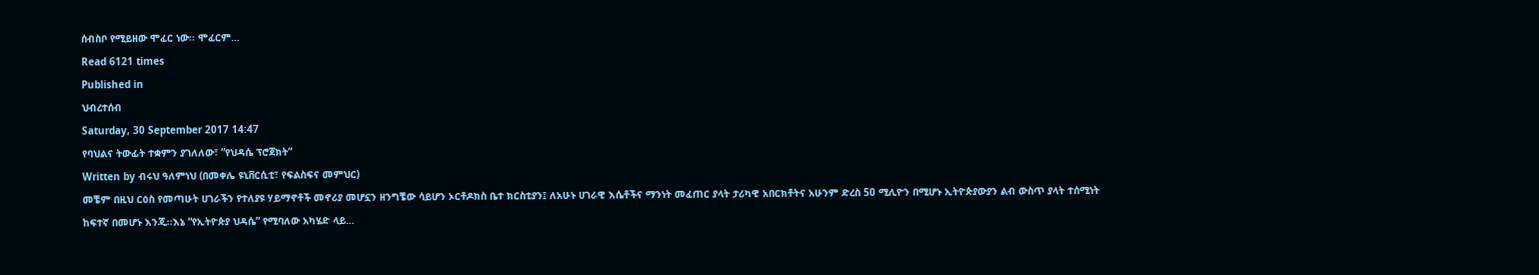ሰብስቦ የሚይዘው ሞፈር ነው፡፡ ሞፈርም…
Read 6121 times
Published in
ህብረተሰብ
Saturday, 30 September 2017 14:47
የባህልና ትውፊት ተቋምን ያገለለው፣ ”የህዳሴ ፕሮጀክት”
Written by ብሩህ ዓለምነህ (በመቀሌ ዩኒቨርሲቲ፣ የፍልስፍና መምህር)
መቼም በዚህ ርዕስ የመጣሁት ሀገራችን የተለያዩ ሃይማኖቶች መኖሪያ መሆኗን ዘንግቼው ሳይሆን ኦርቶዶክስ ቤተ ክርስቲያን፤ ለአሁኑ ሀገራዊ እሴቶችና ማንነት መፈጠር ያላት ታሪካዊ አበርክቶትና አሁንም ድረስ 50 ሚሊዮን በሚሆኑ ኢትዮጵያውያን ልብ ውስጥ ያላት ተሰሚነት ከፍተኛ በመሆኑ እንጂ፡፡እኔ “የኢትዮጵያ ህዳሴ” የሚባለው አካሄድ ላይ…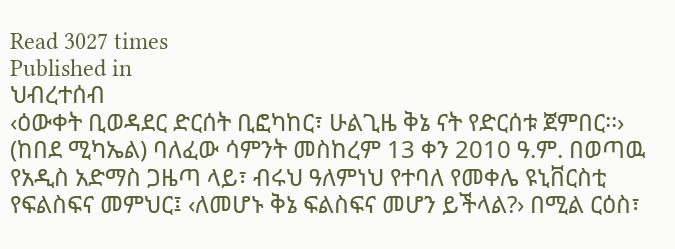Read 3027 times
Published in
ህብረተሰብ
‹ዕውቀት ቢወዳደር ድርሰት ቢፎካከር፣ ሁልጊዜ ቅኔ ናት የድርሰቱ ጀምበር፡፡› (ከበደ ሚካኤል) ባለፈው ሳምንት መስከረም 13 ቀን 2010 ዓ.ም. በወጣዉ የአዲስ አድማስ ጋዜጣ ላይ፣ ብሩህ ዓለምነህ የተባለ የመቀሌ ዩኒቨርስቲ የፍልስፍና መምህር፤ ‹ለመሆኑ ቅኔ ፍልስፍና መሆን ይችላል?› በሚል ርዕስ፣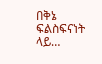በቅኔ ፍልስፍናነት ላይ…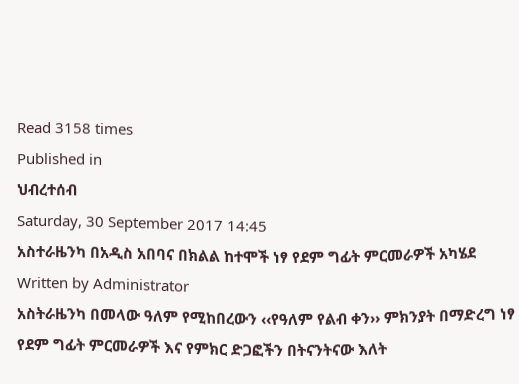Read 3158 times
Published in
ህብረተሰብ
Saturday, 30 September 2017 14:45
አስተራዜንካ በአዲስ አበባና በክልል ከተሞች ነፃ የደም ግፊት ምርመራዎች አካሄደ
Written by Administrator
አስትራዜንካ በመላው ዓለም የሚከበረውን ‹‹የዓለም የልብ ቀን›› ምክንያት በማድረግ ነፃ የደም ግፊት ምርመራዎች እና የምክር ድጋፎችን በትናንትናው እለት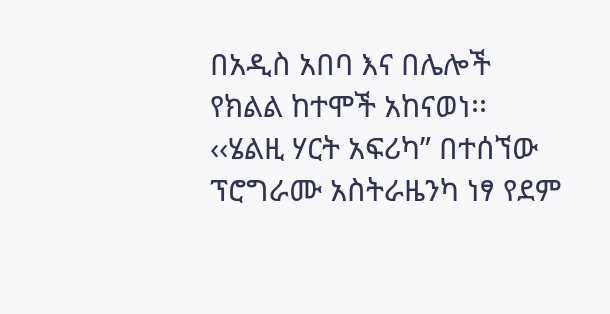በአዲስ አበባ እና በሌሎች የክልል ከተሞች አከናወነ፡፡ ‹‹ሄልዚ ሃርት አፍሪካ” በተሰኘው ፕሮግራሙ አስትራዜንካ ነፃ የደም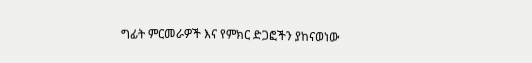ግፊት ምርመራዎች እና የምክር ድጋፎችን ያከናወነው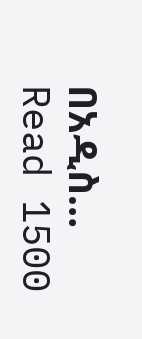በአዲስ…
Read 1500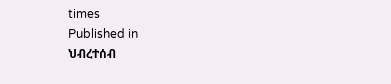times
Published in
ህብረተሰብ